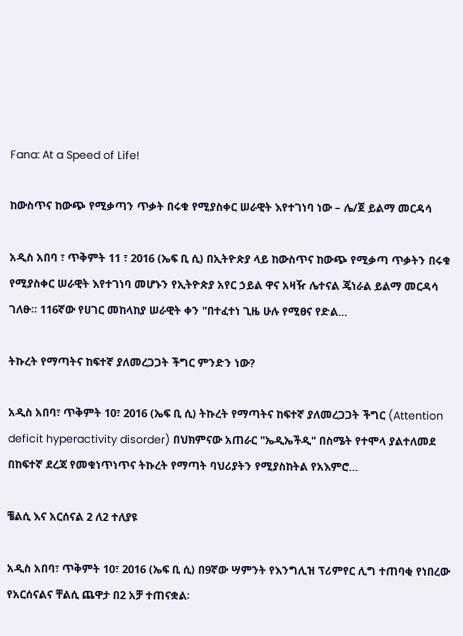Fana: At a Speed of Life!

ከውስጥና ከውጭ የሚቃጣን ጥቃት በሩቁ የሚያስቀር ሠራዊት እየተገነባ ነው – ሌ/ጀ ይልማ መርዳሳ

አዲስ አበባ ፣ ጥቅምት 11 ፣ 2016 (ኤፍ ቢ ሲ) በኢትዮጵያ ላይ ከውስጥና ከውጭ የሚቃጣ ጥቃትን በሩቁ የሚያስቀር ሠራዊት እየተገነባ መሆኑን የኢትዮጵያ አየር ኃይል ዋና አዛዥ ሌተናል ጄነራል ይልማ መርዳሳ ገለፁ። 116ኛው የሀገር መከላከያ ሠራዊት ቀን "በተፈተነ ጊዜ ሁሉ የሚፀና የድል…

ትኩረት የማጣትና ከፍተኛ ያለመረጋጋት ችግር ምንድን ነው?

አዲስ አበባ፣ ጥቅምት 10፣ 2016 (ኤፍ ቢ ሲ) ትኩረት የማጣትና ከፍተኛ ያለመረጋጋት ችግር (Attention deficit hyperactivity disorder) በህክምናው አጠራር "ኤዲኤችዲ" በስሜት የተሞላ ያልተለመደ በከፍተኛ ደረጃ የመቁነጥነጥና ትኩረት የማጣት ባህሪያትን የሚያስከትል የአእምሮ…

ቼልሲ እና አርሰናል 2 ለ2 ተለያዩ

አዲስ አበባ፣ ጥቅምት 10፣ 2016 (ኤፍ ቢ ሲ) በ9ኛው ሣምንት የእንግሊዝ ፕሪምየር ሊግ ተጠባቂ የነበረው የአርሰናልና ቸልሲ ጨዋታ በ2 አቻ ተጠናቋል፡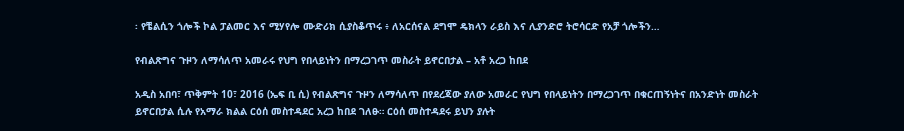፡ የቼልሲን ጎሎች ኮል ፓልመር እና ሚሃየሎ ሙድሪክ ሲያስቆጥሩ ፥ ለአርሰናል ደግሞ ዴክላን ራይስ እና ሊያንድሮ ትሮሳርድ የአቻ ጎሎችን…

የብልጽግና ጉዞን ለማሳለጥ አመራሩ የህግ የበላይነትን በማረጋገጥ መስራት ይኖርበታል – አቶ አረጋ ከበደ

አዲስ አበባ፣ ጥቅምት 10፣ 2016 (ኤፍ ቢ ሲ) የብልጽግና ጉዞን ለማሳለጥ በየደረጃው ያለው አመራር የህግ የበላይነትን በማረጋገጥ በቁርጠኝነትና በአንድነት መስራት ይኖርበታል ሲሉ የአማራ ክልል ርዕሰ መስተዳደር አረጋ ከበደ ገለፁ። ርዕሰ መስተዳደሩ ይህን ያሉት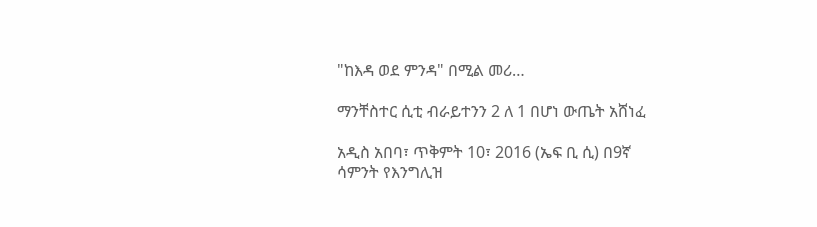"ከእዳ ወደ ምንዳ" በሚል መሪ…

ማንቸስተር ሲቲ ብራይተንን 2 ለ 1 በሆነ ውጤት አሸነፈ

አዲስ አበባ፣ ጥቅምት 10፣ 2016 (ኤፍ ቢ ሲ) በ9ኛ ሳምንት የእንግሊዝ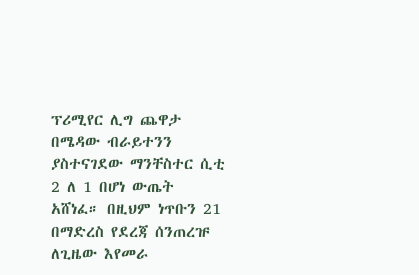ፕሪሚየር ሊግ ጨዋታ በሜዳው ብራይተንን ያስተናገደው ማንቸስተር ሲቲ 2 ለ 1 በሆነ ውጤት አሸነፈ። በዚህም ነጥቡን 21 በማድረስ የደረጃ ሰንጠረዡ ለጊዜው እየመራ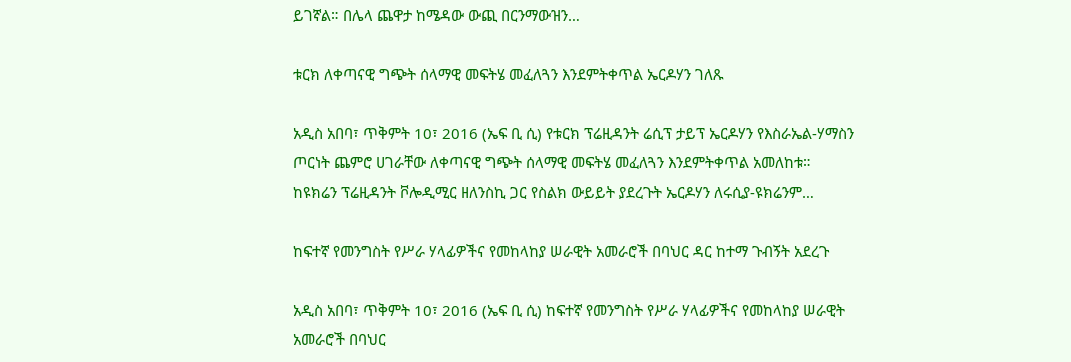ይገኛል። በሌላ ጨዋታ ከሜዳው ውጪ በርንማውዝን…

ቱርክ ለቀጣናዊ ግጭት ሰላማዊ መፍትሄ መፈለጓን እንደምትቀጥል ኤርዶሃን ገለጹ

አዲስ አበባ፣ ጥቅምት 10፣ 2016 (ኤፍ ቢ ሲ) የቱርክ ፕሬዚዳንት ሬሲፕ ታይፕ ኤርዶሃን የእስራኤል-ሃማስን ጦርነት ጨምሮ ሀገራቸው ለቀጣናዊ ግጭት ሰላማዊ መፍትሄ መፈለጓን እንደምትቀጥል አመለከቱ። ከዩክሬን ፕሬዚዳንት ቮሎዲሚር ዘለንስኪ ጋር የስልክ ውይይት ያደረጉት ኤርዶሃን ለሩሲያ-ዩክሬንም…

ከፍተኛ የመንግስት የሥራ ሃላፊዎችና የመከላከያ ሠራዊት አመራሮች በባህር ዳር ከተማ ጉብኝት አደረጉ

አዲስ አበባ፣ ጥቅምት 10፣ 2016 (ኤፍ ቢ ሲ) ከፍተኛ የመንግስት የሥራ ሃላፊዎችና የመከላከያ ሠራዊት አመራሮች በባህር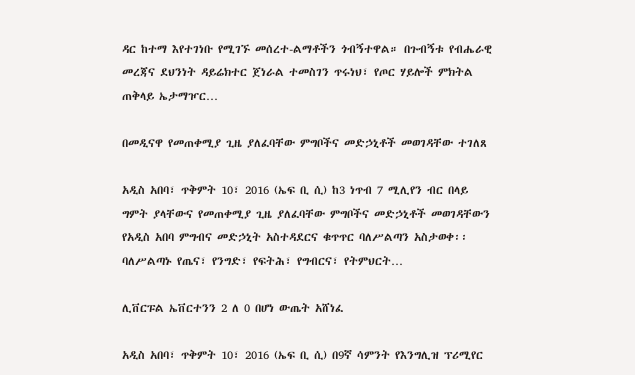ዳር ከተማ እየተገነቡ የሚገኙ መሰረተ-ልማቶችን ጎብኝተዋል። በጉብኝቱ የብሔራዊ መረጃና ደህንነት ዳይሬክተር ጀነራል ተመስገን ጥሩነህ፣ የጦር ሃይሎች ምክትል ጠቅላይ ኤታማዦር…

በመዲናዋ የመጠቀሚያ ጊዜ ያለፈባቸው ምግቦችና መድኃኒቶች መወገዳቸው ተገለጸ

አዲስ አበባ፣ ጥቅምት 10፣ 2016 (ኤፍ ቢ ሲ) ከ3 ነጥብ 7 ሚሊየን ብር በላይ ግምት ያላቸውና የመጠቀሚያ ጊዜ ያለፈባቸው ምግቦችና መድኃኒቶች መወገዳቸውን የአዲስ አበባ ምግብና መድኃኒት አስተዳደርና ቁጥጥር ባለሥልጣን አስታወቀ፡፡ ባለሥልጣኑ የጤና፣ የንግድ፣ የፍትሕ፣ የግብርና፣ የትምህርት…

ሊቨርፑል ኤቨርተንን 2 ለ 0 በሆነ ውጤት አሸነፈ

አዲስ አበባ፣ ጥቅምት 10፣ 2016 (ኤፍ ቢ ሲ) በ9ኛ ሳምንት የእንግሊዝ ፕሪሚየር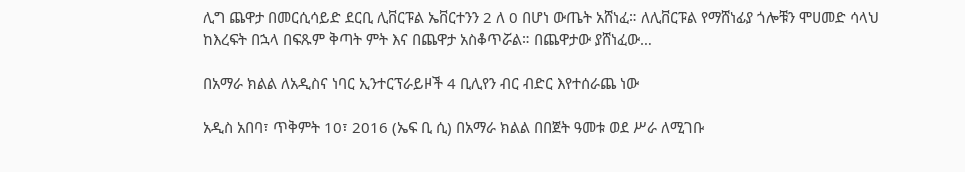ሊግ ጨዋታ በመርሲሳይድ ደርቢ ሊቨርፑል ኤቨርተንን 2 ለ 0 በሆነ ውጤት አሸነፈ። ለሊቨርፑል የማሸነፊያ ጎሎቹን ሞሀመድ ሳላህ ከእረፍት በኋላ በፍጹም ቅጣት ምት እና በጨዋታ አስቆጥሯል። በጨዋታው ያሸነፈው…

በአማራ ክልል ለአዲስና ነባር ኢንተርፕራይዞች 4 ቢሊየን ብር ብድር እየተሰራጨ ነው

አዲስ አበባ፣ ጥቅምት 10፣ 2016 (ኤፍ ቢ ሲ) በአማራ ክልል በበጀት ዓመቱ ወደ ሥራ ለሚገቡ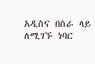አዲስና በስራ ላይ ለሚገኙ ነባር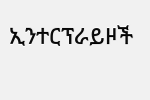ኢንተርፕራይዞች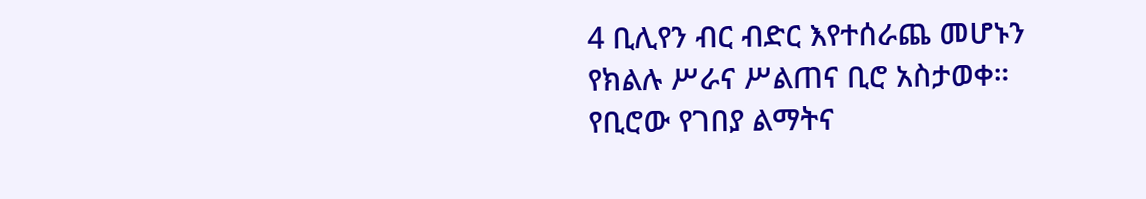4 ቢሊየን ብር ብድር እየተሰራጨ መሆኑን የክልሉ ሥራና ሥልጠና ቢሮ አስታወቀ። የቢሮው የገበያ ልማትና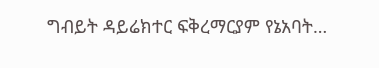ግብይት ዳይሬክተር ፍቅረማርያም የኔአባት…